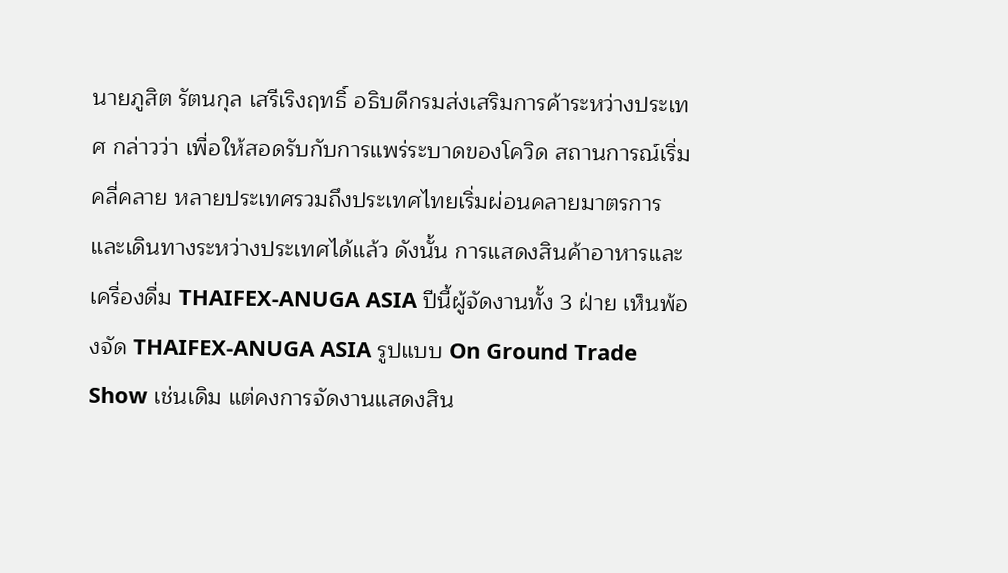นายภูสิต รัตนกุล เสรีเริงฤทธิ์ อธิบดีกรมส่งเสริมการค้าระหว่างประเทศ กล่าวว่า เพื่อให้สอดรับกับการแพร่ระบาดของโควิด สถานการณ์เริ่มคลี่คลาย หลายประเทศรวมถึงประเทศไทยเริ่มผ่อนคลายมาตรการและเดินทางระหว่างประเทศได้แล้ว ดังนั้น การแสดงสินค้าอาหารและเครื่องดื่ม THAIFEX-ANUGA ASIA ปีนี้ผู้จัดงานทั้ง 3 ฝ่าย เห็นพ้องจัด THAIFEX-ANUGA ASIA รูปแบบ On Ground Trade Show เช่นเดิม แต่คงการจัดงานแสดงสิน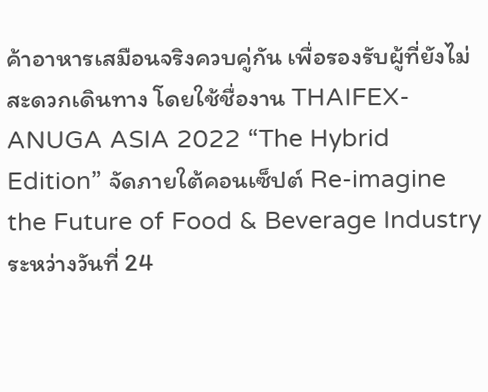ค้าอาหารเสมือนจริงควบคู่กัน เพื่อรองรับผู้ที่ยังไม่สะดวกเดินทาง โดยใช้ชื่องาน THAIFEX-ANUGA ASIA 2022 “The Hybrid Edition” จัดภายใต้คอนเซ็ปต์ Re-imagine the Future of Food & Beverage Industry ระหว่างวันที่ 24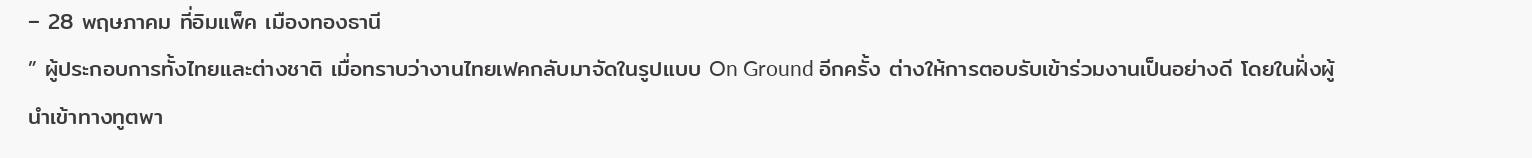– 28 พฤษภาคม ที่อิมแพ็ค เมืองทองธานี
” ผู้ประกอบการทั้งไทยและต่างชาติ เมื่อทราบว่างานไทยเฟคกลับมาจัดในรูปแบบ On Ground อีกครั้ง ต่างให้การตอบรับเข้าร่วมงานเป็นอย่างดี โดยในฝั่งผู้นำเข้าทางทูตพา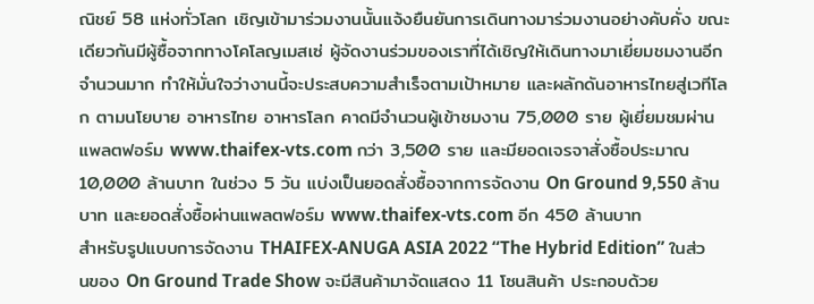ณิชย์ 58 แห่งทั่วโลก เชิญเข้ามาร่วมงานนั้นแจ้งยืนยันการเดินทางมาร่วมงานอย่างคับคั่ง ขณะเดียวกันมีผู้ซื้อจากทางโคโลญเมสเซ่ ผู้จัดงานร่วมของเราที่ได้เชิญให้เดินทางมาเยี่ยมชมงานอีกจำนวนมาก ทำให้มั่นใจว่างานนี้จะประสบความสำเร็จตามเป้าหมาย และผลักดันอาหารไทยสู่เวทีโลก ตามนโยบาย อาหารไทย อาหารโลก คาดมีจำนวนผู้เข้าชมงาน 75,000 ราย ผู้เยี่ยมชมผ่านแพลตฟอร์ม www.thaifex-vts.com กว่า 3,500 ราย และมียอดเจรจาสั่งซื้อประมาณ 10,000 ล้านบาท ในช่วง 5 วัน แบ่งเป็นยอดสั่งซื้อจากการจัดงาน On Ground 9,550 ล้านบาท และยอดสั่งซื้อผ่านแพลตฟอร์ม www.thaifex-vts.com อีก 450 ล้านบาท
สำหรับรูปแบบการจัดงาน THAIFEX-ANUGA ASIA 2022 “The Hybrid Edition” ในส่วนของ On Ground Trade Show จะมีสินค้ามาจัดแสดง 11 โซนสินค้า ประกอบด้วย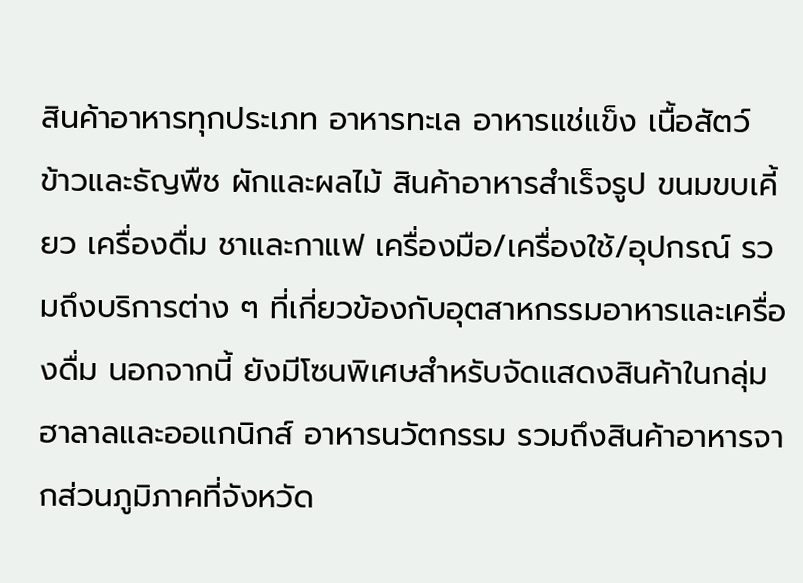สินค้าอาหารทุกประเภท อาหารทะเล อาหารแช่แข็ง เนื้อสัตว์ ข้าวและธัญพืช ผักและผลไม้ สินค้าอาหารสำเร็จรูป ขนมขบเคี้ยว เครื่องดื่ม ชาและกาแฟ เครื่องมือ/เครื่องใช้/อุปกรณ์ รวมถึงบริการต่าง ๆ ที่เกี่ยวข้องกับอุตสาหกรรมอาหารและเครื่องดื่ม นอกจากนี้ ยังมีโซนพิเศษสำหรับจัดแสดงสินค้าในกลุ่มฮาลาลและออแกนิกส์ อาหารนวัตกรรม รวมถึงสินค้าอาหารจากส่วนภูมิภาคที่จังหวัด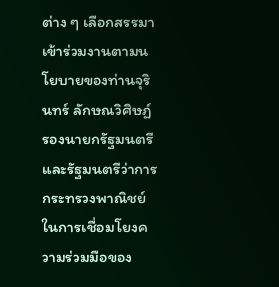ต่าง ๆ เลือกสรรมาเข้าร่วมงานตามนโยบายของท่านจุรินทร์ ลักษณวิศิษฏ์ รองนายกรัฐมนตรีและรัฐมนตรีว่าการกระทรวงพาณิชย์ ในการเชื่อมโยงความร่วมมือของ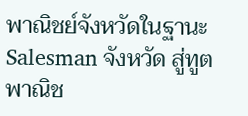พาณิชย์จังหวัดในฐานะ Salesman จังหวัด สู่ทูตพาณิช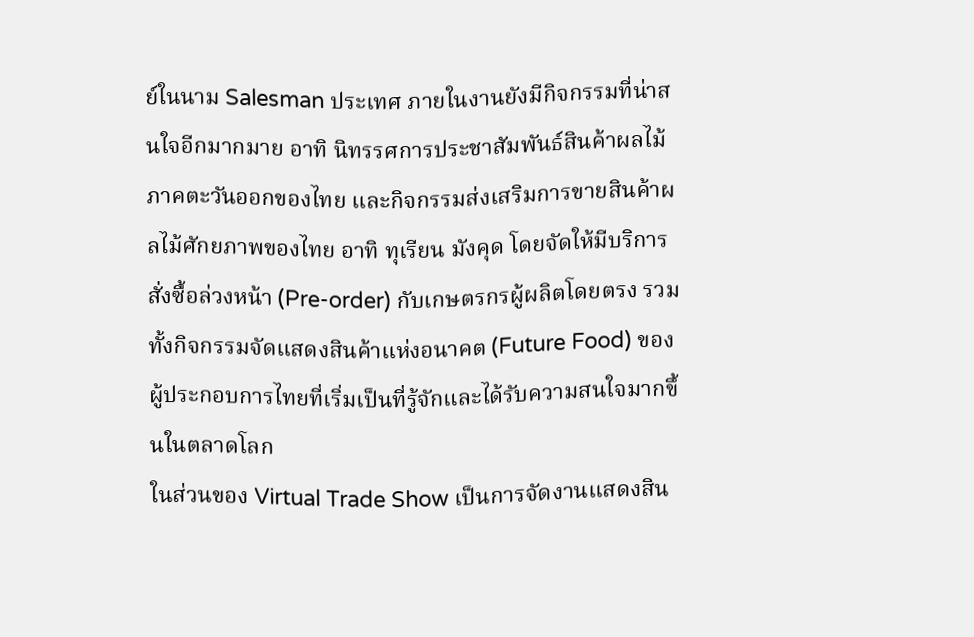ย์ในนาม Salesman ประเทศ ภายในงานยังมีกิจกรรมที่น่าสนใจอีกมากมาย อาทิ นิทรรศการประชาสัมพันธ์สินค้าผลไม้ภาคตะวันออกของไทย และกิจกรรมส่งเสริมการขายสินค้าผลไม้ศักยภาพของไทย อาทิ ทุเรียน มังคุด โดยจัดให้มีบริการสั่งซื้อล่วงหน้า (Pre-order) กับเกษตรกรผู้ผลิตโดยตรง รวมทั้งกิจกรรมจัดแสดงสินค้าแห่งอนาคต (Future Food) ของผู้ประกอบการไทยที่เริ่มเป็นที่รู้จักและได้รับความสนใจมากขึ้นในตลาดโลก
ในส่วนของ Virtual Trade Show เป็นการจัดงานแสดงสิน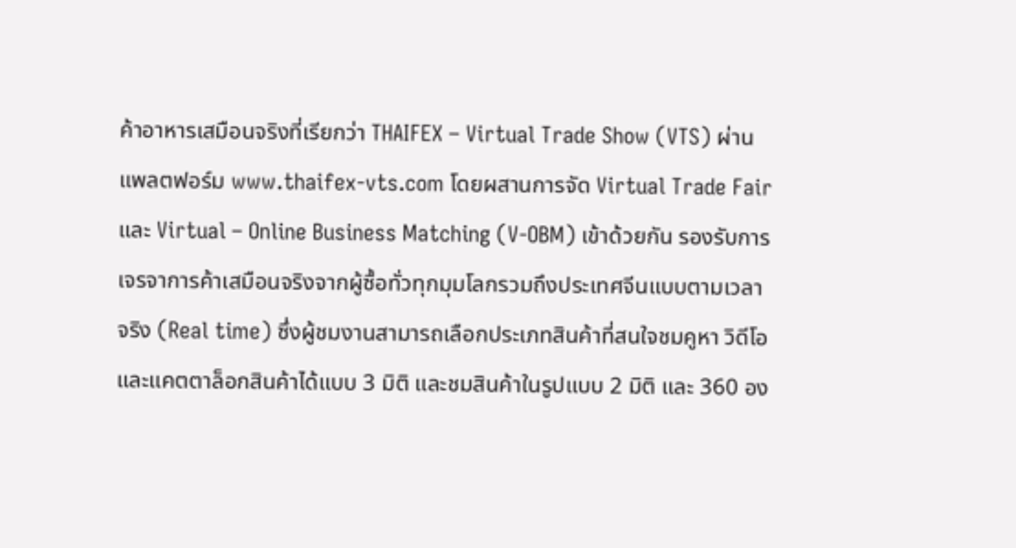ค้าอาหารเสมือนจริงที่เรียกว่า THAIFEX – Virtual Trade Show (VTS) ผ่านแพลตฟอร์ม www.thaifex-vts.com โดยผสานการจัด Virtual Trade Fair และ Virtual – Online Business Matching (V-OBM) เข้าด้วยกัน รองรับการเจรจาการค้าเสมือนจริงจากผู้ซื้อทั่วทุกมุมโลกรวมถึงประเทศจีนแบบตามเวลาจริง (Real time) ซึ่งผู้ชมงานสามารถเลือกประเภทสินค้าที่สนใจชมคูหา วิดีโอ และแคตตาล็อกสินค้าได้แบบ 3 มิติ และชมสินค้าในรูปแบบ 2 มิติ และ 360 อง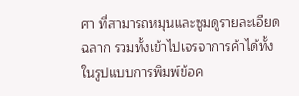ศา ที่สามารถหมุนและซูมดูรายละเอียดฉลาก รวมทั้งเข้าไปเจรจาการค้าได้ทั้งในรูปแบบการพิมพ์ข้อค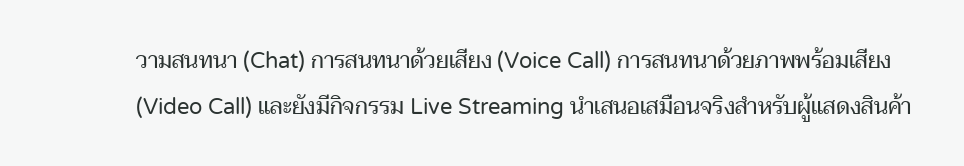วามสนทนา (Chat) การสนทนาด้วยเสียง (Voice Call) การสนทนาด้วยภาพพร้อมเสียง (Video Call) และยังมีกิจกรรม Live Streaming นำเสนอเสมือนจริงสำหรับผู้แสดงสินค้า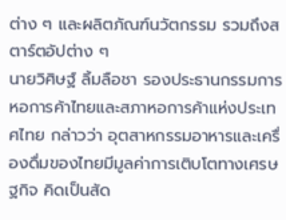ต่าง ๆ และผลิตภัณฑ์นวัตกรรม รวมถึงสตาร์ตอัปต่าง ๆ
นายวิศิษฐ์ ลิ้มลือชา รองประธานกรรมการหอการค้าไทยและสภาหอการค้าแห่งประเทศไทย กล่าวว่า อุตสาหกรรมอาหารและเครื่องดื่มของไทยมีมูลค่าการเติบโตทางเศรษฐกิจ คิดเป็นสัด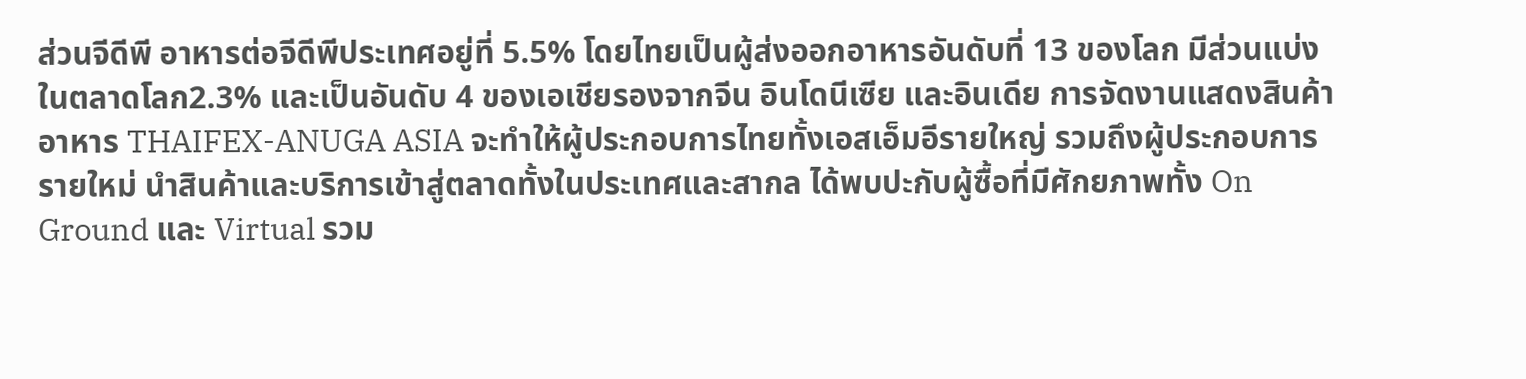ส่วนจีดีพี อาหารต่อจีดีพีประเทศอยู่ที่ 5.5% โดยไทยเป็นผู้ส่งออกอาหารอันดับที่ 13 ของโลก มีส่วนแบ่งในตลาดโลก2.3% และเป็นอันดับ 4 ของเอเชียรองจากจีน อินโดนีเซีย และอินเดีย การจัดงานแสดงสินค้าอาหาร THAIFEX-ANUGA ASIA จะทำให้ผู้ประกอบการไทยทั้งเอสเอ็มอีรายใหญ่ รวมถึงผู้ประกอบการรายใหม่ นำสินค้าและบริการเข้าสู่ตลาดทั้งในประเทศและสากล ได้พบปะกับผู้ซื้อที่มีศักยภาพทั้ง On Ground และ Virtual รวม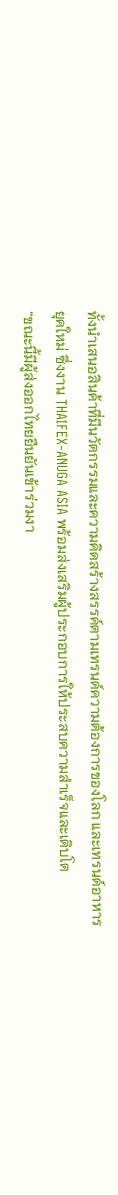ทั้งนำเสนอสินค้าที่มีนวัตกรรมและความคิดสร้างสรรค์ตามเทรนด์ความต้องการของโลก และเทรนด์อาหารยุคใหม่ ซึ่งงาน THAIFEX-ANUGA ASIA พร้อมส่งเสริมผู้ประกอบการให้ประสบความสำเร็จและเติบโต
“ขณะนี้มีผู้ส่งออกไทยยืนยันเข้าร่วมงา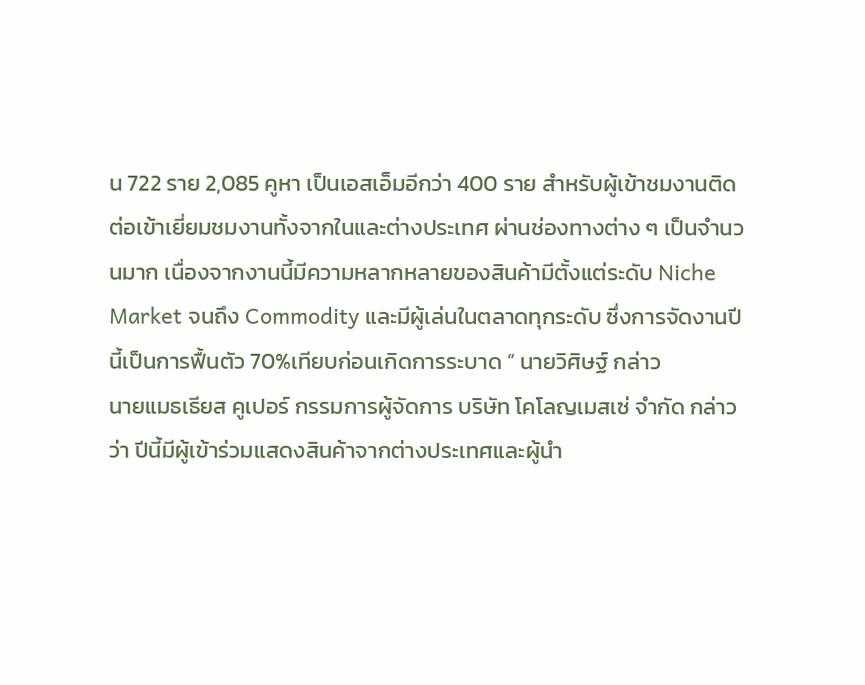น 722 ราย 2,085 คูหา เป็นเอสเอ็มอีกว่า 400 ราย สำหรับผู้เข้าชมงานติดต่อเข้าเยี่ยมชมงานทั้งจากในและต่างประเทศ ผ่านช่องทางต่าง ๆ เป็นจำนวนมาก เนื่องจากงานนี้มีความหลากหลายของสินค้ามีตั้งแต่ระดับ Niche Market จนถึง Commodity และมีผู้เล่นในตลาดทุกระดับ ซึ่งการจัดงานปีนี้เป็นการฟื้นตัว 70%เทียบก่อนเกิดการระบาด ” นายวิศิษฐ์ กล่าว
นายแมธเธียส คูเปอร์ กรรมการผู้จัดการ บริษัท โคโลญเมสเซ่ จำกัด กล่าวว่า ปีนี้มีผู้เข้าร่วมแสดงสินค้าจากต่างประเทศและผู้นำ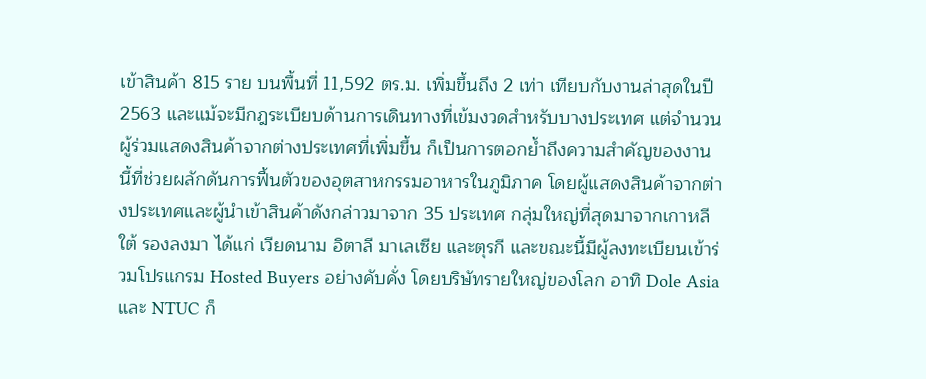เข้าสินค้า 815 ราย บนพื้นที่ 11,592 ตร.ม. เพิ่มขึ้นถึง 2 เท่า เทียบกับงานล่าสุดในปี 2563 และแม้จะมีกฎระเบียบด้านการเดินทางที่เข้มงวดสำหรับบางประเทศ แต่จำนวนผู้ร่วมแสดงสินค้าจากต่างประเทศที่เพิ่มขึ้น ก็เป็นการตอกย้ำถึงความสำคัญของงานนี้ที่ช่วยผลักดันการฟื้นตัวของอุตสาหกรรมอาหารในภูมิภาค โดยผู้แสดงสินค้าจากต่างประเทศและผู้นำเข้าสินค้าดังกล่าวมาจาก 35 ประเทศ กลุ่มใหญ่ที่สุดมาจากเกาหลีใต้ รองลงมา ได้แก่ เวียดนาม อิตาลี มาเลเซีย และตุรกี และขณะนี้มีผู้ลงทะเบียนเข้าร่วมโปรแกรม Hosted Buyers อย่างคับคั่ง โดยบริษัทรายใหญ่ของโลก อาทิ Dole Asia และ NTUC ก็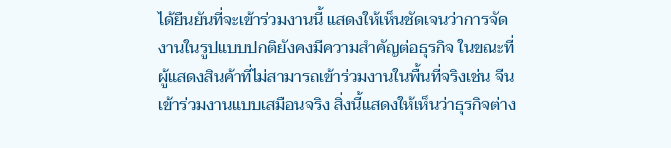ได้ยืนยันที่จะเข้าร่วมงานนี้ แสดงให้เห็นชัดเจนว่าการจัดงานในรูปแบบปกติยังคงมีความสำคัญต่อธุรกิจ ในขณะที่ผู้แสดงสินค้าที่ไม่สามารถเข้าร่วมงานในพื้นที่จริงเช่น จีน เข้าร่วมงานแบบเสมือนจริง สิ่งนี้แสดงให้เห็นว่าธุรกิจต่าง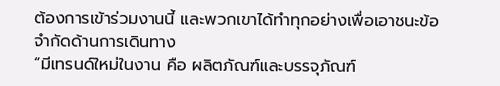ต้องการเข้าร่วมงานนี้ และพวกเขาได้ทำทุกอย่างเพื่อเอาชนะข้อจำกัดด้านการเดินทาง
“มีเทรนด์ใหม่ในงาน คือ ผลิตภัณฑ์และบรรจุภัณฑ์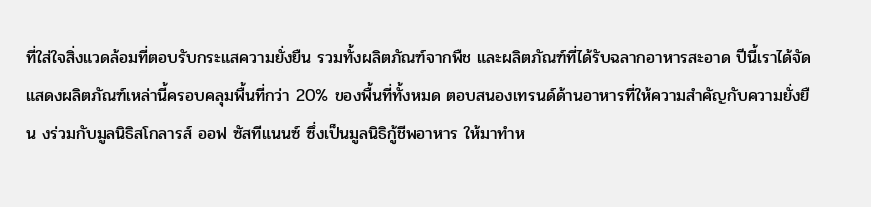ที่ใส่ใจสิ่งแวดล้อมที่ตอบรับกระแสความยั่งยืน รวมทั้งผลิตภัณฑ์จากพืช และผลิตภัณฑ์ที่ได้รับฉลากอาหารสะอาด ปีนี้เราได้จัดแสดงผลิตภัณฑ์เหล่านี้ครอบคลุมพื้นที่กว่า 20% ของพื้นที่ทั้งหมด ตอบสนองเทรนด์ด้านอาหารที่ให้ความสำคัญกับความยั่งยืน งร่วมกับมูลนิธิสโกลารส์ ออฟ ซัสทีแนนซ์ ซึ่งเป็นมูลนิธิกู้ชีพอาหาร ให้มาทำห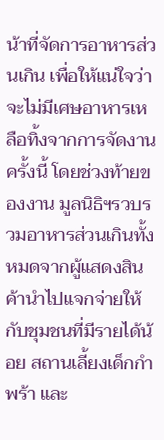น้าที่จัดการอาหารส่วนเกิน เพื่อให้แน่ใจว่าจะไม่มีเศษอาหารเหลือทิ้งจากการจัดงานครั้งนี้ โดยช่วงท้ายของงาน มูลนิธิฯรวบรวมอาหารส่วนเกินทั้งหมดจากผู้แสดงสินค้านำไปแจกจ่ายให้กับชุมชนที่มีรายได้น้อย สถานเลี้ยงเด็กกำพร้า และ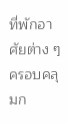ที่พักอาศัยต่าง ๆ ครอบคลุมก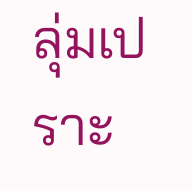ลุ่มเปราะ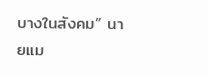บางในสังคม” นายแม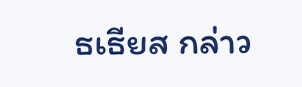ธเธียส กล่าว